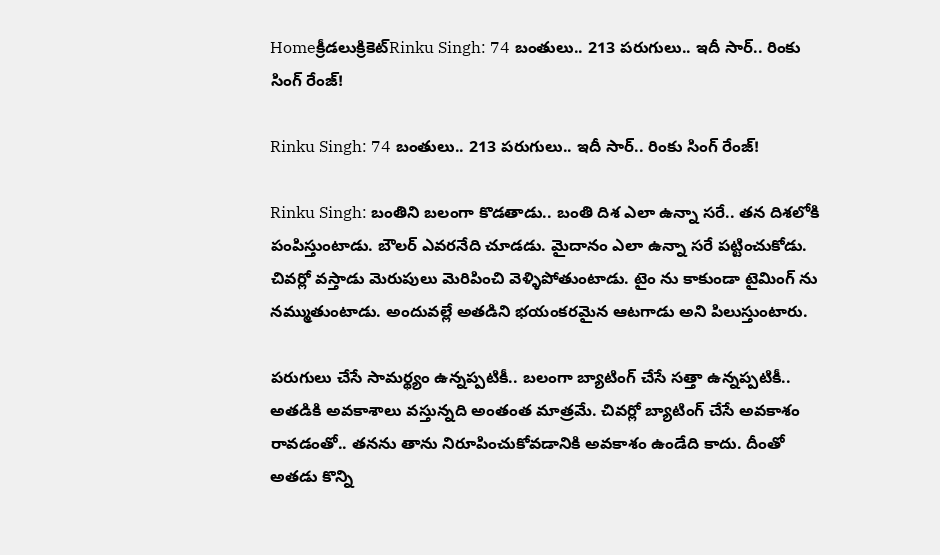Homeక్రీడలుక్రికెట్‌Rinku Singh: 74 బంతులు.. 213 పరుగులు.. ఇదీ సార్.. రింకు సింగ్ రేంజ్!

Rinku Singh: 74 బంతులు.. 213 పరుగులు.. ఇదీ సార్.. రింకు సింగ్ రేంజ్!

Rinku Singh: బంతిని బలంగా కొడతాడు.. బంతి దిశ ఎలా ఉన్నా సరే.. తన దిశలోకి పంపిస్తుంటాడు. బౌలర్ ఎవరనేది చూడడు. మైదానం ఎలా ఉన్నా సరే పట్టించుకోడు. చివర్లో వస్తాడు మెరుపులు మెరిపించి వెళ్ళిపోతుంటాడు. టైం ను కాకుండా టైమింగ్ ను నమ్ముతుంటాడు. అందువల్లే అతడిని భయంకరమైన ఆటగాడు అని పిలుస్తుంటారు.

పరుగులు చేసే సామర్థ్యం ఉన్నప్పటికీ.. బలంగా బ్యాటింగ్ చేసే సత్తా ఉన్నప్పటికీ.. అతడికి అవకాశాలు వస్తున్నది అంతంత మాత్రమే. చివర్లో బ్యాటింగ్ చేసే అవకాశం రావడంతో.. తనను తాను నిరూపించుకోవడానికి అవకాశం ఉండేది కాదు. దీంతో అతడు కొన్ని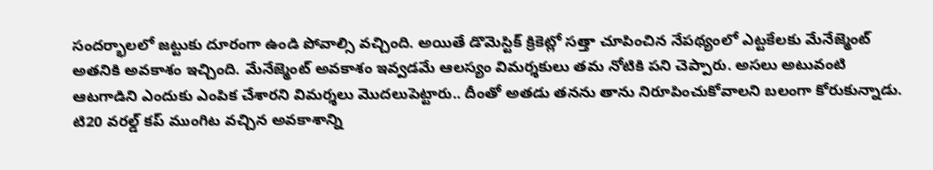సందర్భాలలో జట్టుకు దూరంగా ఉండి పోవాల్సి వచ్చింది. అయితే డొమెస్టిక్ క్రికెట్లో సత్తా చూపించిన నేపథ్యంలో ఎట్టకేలకు మేనేజ్మెంట్ అతనికి అవకాశం ఇచ్చింది. మేనేజ్మెంట్ అవకాశం ఇవ్వడమే ఆలస్యం విమర్శకులు తమ నోటికి పని చెప్పారు. అసలు అటువంటి ఆటగాడిని ఎందుకు ఎంపిక చేశారని విమర్శలు మొదలుపెట్టారు.. దీంతో అతడు తనను తాను నిరూపించుకోవాలని బలంగా కోరుకున్నాడు. టి20 వరల్డ్ కప్ ముంగిట వచ్చిన అవకాశాన్ని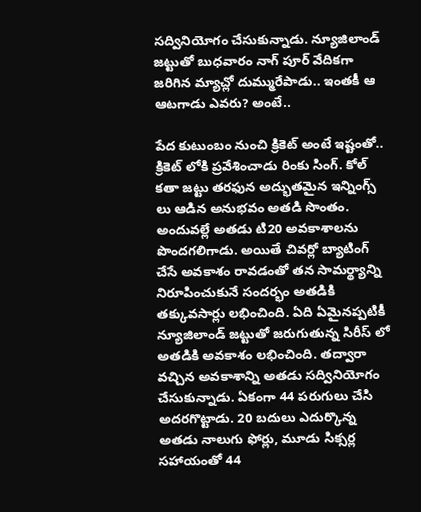సద్వినియోగం చేసుకున్నాడు. న్యూజిలాండ్ జట్టుతో బుధవారం నాగ్ పూర్ వేదికగా జరిగిన మ్యాచ్లో దుమ్మురేపాడు.. ఇంతకీ ఆ ఆటగాడు ఎవరు? అంటే..

పేద కుటుంబం నుంచి క్రికెట్ అంటే ఇష్టంతో.. క్రికెట్ లోకి ప్రవేశించాడు రింకు సింగ్. కోల్ కతా జట్టు తరఫున అద్భుతమైన ఇన్నింగ్స్ లు ఆడిన అనుభవం అతడి సొంతం. అందువల్లే అతడు టి20 అవకాశాలను పొందగలిగాడు. అయితే చివర్లో బ్యాటింగ్ చేసే అవకాశం రావడంతో తన సామర్థ్యాన్ని నిరూపించుకునే సందర్భం అతడికి తక్కువసార్లు లభించింది. ఏది ఏమైనప్పటికీ న్యూజిలాండ్ జట్టుతో జరుగుతున్న సిరీస్ లో అతడికి అవకాశం లభించింది. తద్వారా వచ్చిన అవకాశాన్ని అతడు సద్వినియోగం చేసుకున్నాడు. ఏకంగా 44 పరుగులు చేసి అదరగొట్టాడు. 20 బదులు ఎదుర్కొన్న అతడు నాలుగు ఫోర్లు, మూడు సిక్సర్ల సహాయంతో 44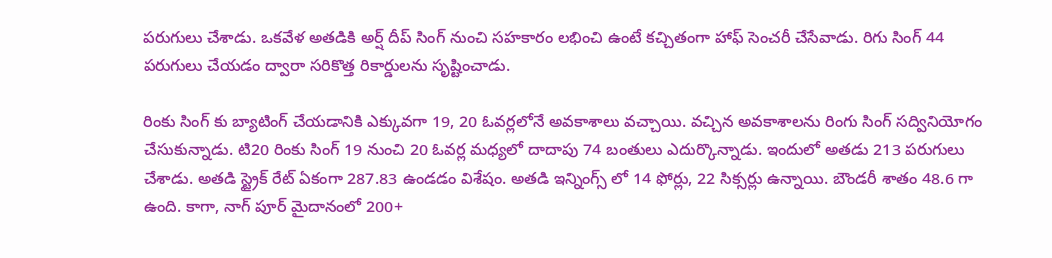పరుగులు చేశాడు. ఒకవేళ అతడికి అర్ష్ దీప్ సింగ్ నుంచి సహకారం లభించి ఉంటే కచ్చితంగా హాఫ్ సెంచరీ చేసేవాడు. రిగు సింగ్ 44 పరుగులు చేయడం ద్వారా సరికొత్త రికార్డులను సృష్టించాడు.

రింకు సింగ్ కు బ్యాటింగ్ చేయడానికి ఎక్కువగా 19, 20 ఓవర్లలోనే అవకాశాలు వచ్చాయి. వచ్చిన అవకాశాలను రింగు సింగ్ సద్వినియోగం చేసుకున్నాడు. టి20 రింకు సింగ్ 19 నుంచి 20 ఓవర్ల మధ్యలో దాదాపు 74 బంతులు ఎదుర్కొన్నాడు. ఇందులో అతడు 213 పరుగులు చేశాడు. అతడి స్ట్రైక్ రేట్ ఏకంగా 287.83 ఉండడం విశేషం. అతడి ఇన్నింగ్స్ లో 14 ఫోర్లు, 22 సిక్సర్లు ఉన్నాయి. బౌండరీ శాతం 48.6 గా ఉంది. కాగా, నాగ్ పూర్ మైదానంలో 200+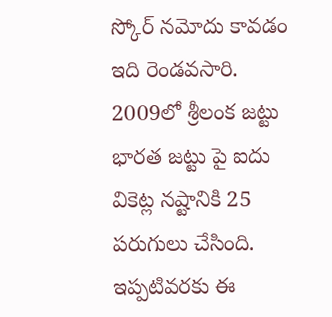స్కోర్ నమోదు కావడం ఇది రెండవసారి. 2009లో శ్రీలంక జట్టు భారత జట్టు పై ఐదు వికెట్ల నష్టానికి 25 పరుగులు చేసింది. ఇప్పటివరకు ఈ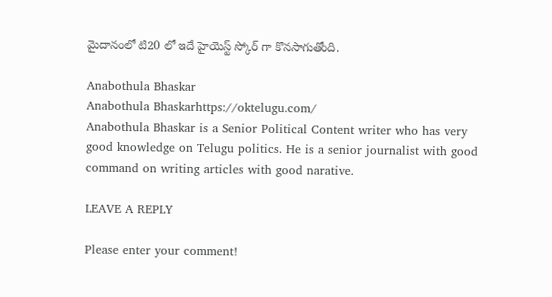మైదానంలో టి20 లో ఇదే హైయెస్ట్ స్కోర్ గా కొనసాగుతోంది.

Anabothula Bhaskar
Anabothula Bhaskarhttps://oktelugu.com/
Anabothula Bhaskar is a Senior Political Content writer who has very good knowledge on Telugu politics. He is a senior journalist with good command on writing articles with good narative.

LEAVE A REPLY

Please enter your comment!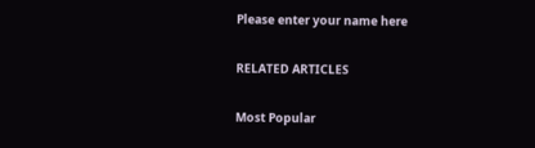Please enter your name here

RELATED ARTICLES

Most Popular